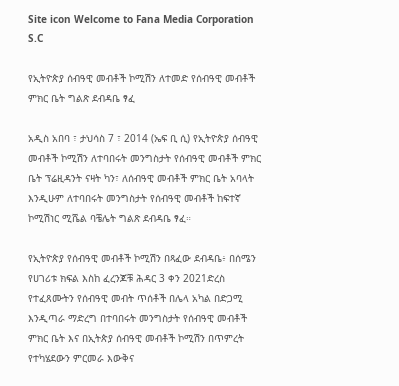Site icon Welcome to Fana Media Corporation S.C

የኢትዮጵያ ሰብዓዊ መብቶች ኮሚሽን ለተመድ የሰብዓዊ መብቶች ምክር ቤት ግልጽ ደብዳቤ ፃፈ

አዲስ አበባ ፣ ታህሳስ 7 ፣ 2014 (ኤፍ ቢ ሲ) የኢትዮጵያ ሰብዓዊ መብቶች ኮሚሽን ለተባበሩት መንግስታት የሰብዓዊ መብቶች ምክር ቤት ፕሬዚዳንት ናዛት ካን፣ ለሰብዓዊ መብቶች ምክር ቤት አባላት እንዲሁም ለተባበሩት መንግስታት የሰብዓዊ መብቶች ከፍተኛ ኮሚሽነር ሚሼል ባቼሌት ግልጽ ደብዳቤ ፃፈ።

የኢትዮጵያ የሰብዓዊ መብቶች ኮሚሽን በጻፈው ደብዳቤ፥ በሰሜን የሀገሪቱ ክፍል እስከ ፈረንጆቹ ሕዳር 3 ቀን 2021ድረስ የተፈጸሙትን የሰብዓዊ መብት ጥሰቶች በሌላ አካል በድጋሚ እንዲጣራ ማድረግ በተባበሩት መንግስታት የሰብዓዊ መብቶች ምክር ቤት እና በኢትጵያ ሰብዓዊ መብቶች ኮሚሽን በጥምረት የተካሄደውን ምርመራ እውቅና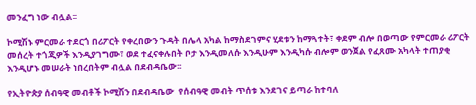መንፈግ ነው ብሏል፡፡

ኮሚሽኑ ምርመራ ተደርጎ በሪፖርት የቀረበውን ጉዳት በሌላ አካል ከማስደገምና ሂደቱን ከማጓተት፣ ቀደም ብሎ በወጣው የምርመራ ሪፖርት መሰረት ተጎጂዎች እንዲያገግሙ፣ ወደ ተፈናቀሉበት ቦታ እንዲመለሱ እንዲሁም እንዲካሱ ብሎም ወንጀል የፈጸሙ አካላት ተጠያቂ እንዲሆኑ መሠራት ነበረበትም ብሏል በደብዳቤው፡፡

የኢትዮጵያ ሰብዓዊ መብቶች ኮሚሽን በደብዳቤው  የሰብዓዊ መብት ጥሰቱ እንደገና ይጣራ ከተባለ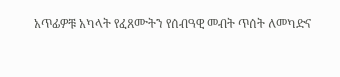አጥፊዎቹ አካላት የፈጸሙትን የሰብዓዊ መብት ጥሰት ለመካድና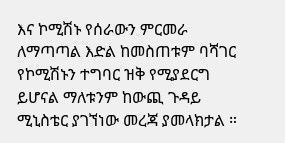እና ኮሚሽኑ የሰራውን ምርመራ ለማጣጣል እድል ከመስጠቱም ባሻገር የኮሚሽኑን ተግባር ዝቅ የሚያደርግ ይሆናል ማለቱንም ከውጪ ጉዳይ ሚኒስቴር ያገኘነው መረጃ ያመላክታል ።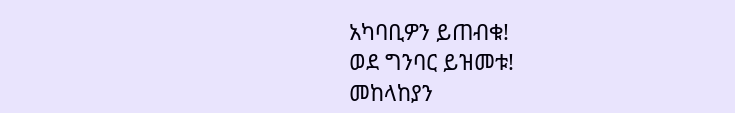አካባቢዎን ይጠብቁ!
ወደ ግንባር ይዝመቱ!
መከላከያን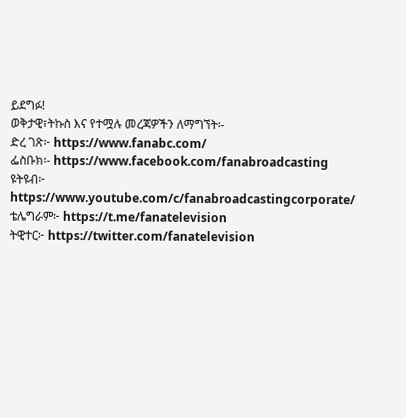ይደግፉ!
ወቅታዊ፣ትኩስ እና የተሟሉ መረጃዎችን ለማግኘት፡-
ድረ ገጽ፦ https://www.fanabc.com/
ፌስቡክ፡- https://www.facebook.com/fanabroadcasting
ዩትዩብ፦ https://www.youtube.com/c/fanabroadcastingcorporate/
ቴሌግራም፦ https://t.me/fanatelevision
ትዊተር፦ https://twitter.com/fanatelevision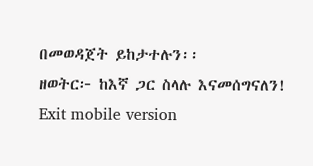በመወዳጀት ይከታተሉን፡፡
ዘወትር፦ ከእኛ ጋር ስላሉ እናመሰግናለን!
Exit mobile version